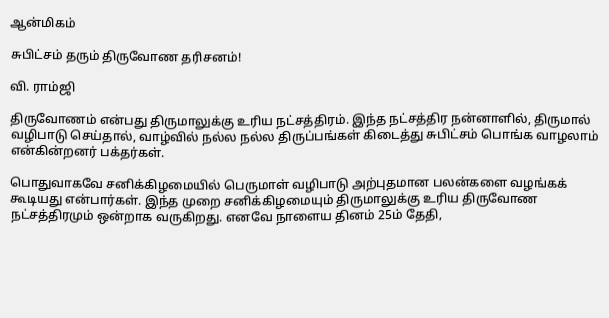ஆன்மிகம்

சுபிட்சம் தரும் திருவோண தரிசனம்!

வி. ராம்ஜி

திருவோணம் என்பது திருமாலுக்கு உரிய நட்சத்திரம். இந்த நட்சத்திர நன்னாளில், திருமால் வழிபாடு செய்தால், வாழ்வில் நல்ல நல்ல திருப்பங்கள் கிடைத்து சுபிட்சம் பொங்க வாழலாம் என்கின்றனர் பக்தர்கள்.

பொதுவாகவே சனிக்கிழமையில் பெருமாள் வழிபாடு அற்புதமான பலன்களை வழங்கக் கூடியது என்பார்கள். இந்த முறை சனிக்கிழமையும் திருமாலுக்கு உரிய திருவோண நட்சத்திரமும் ஒன்றாக வருகிறது. எனவே நாளைய தினம் 25ம் தேதி,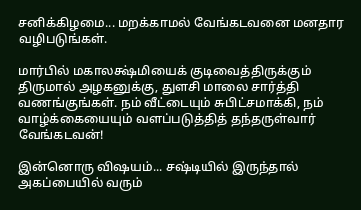சனிக்கிழமை... மறக்காமல் வேங்கடவனை மனதார வழிபடுங்கள்.

மார்பில் மகாலக்ஷ்மியைக் குடிவைத்திருக்கும் திருமால் அழகனுக்கு, துளசி மாலை சார்த்தி வணங்குங்கள். நம் வீட்டையும் சுபிட்சமாக்கி, நம் வாழ்க்கையையும் வளப்படுத்தித் தந்தருள்வார் வேங்கடவன்!

இன்னொரு விஷயம்... சஷ்டியில் இருந்தால் அகப்பையில் வரும்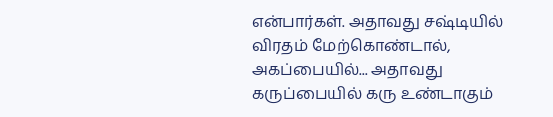என்பார்கள். அதாவது சஷ்டியில் விரதம் மேற்கொண்டால், அகப்பையில்... அதாவது கருப்பையில் கரு உண்டாகும்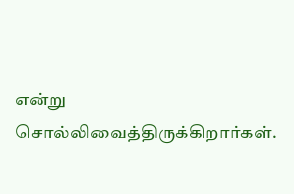என்று சொல்லிவைத்திருக்கிறார்கள்.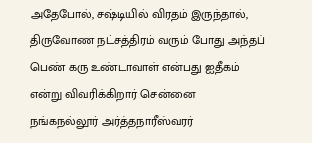அதேபோல், சஷ்டியில் விரதம் இருந்தால், திருவோண நட்சத்திரம் வரும் போது அந்தப் பெண் கரு உண்டாவாள் என்பது ஐதீகம் என்று விவரிக்கிறார் சென்னை நங்கநல்லூர் அர்த்தநாரீஸ்வரர்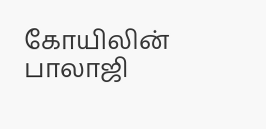கோயிலின் பாலாஜி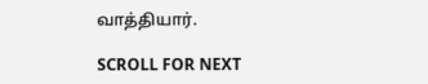வாத்தியார்.

SCROLL FOR NEXT